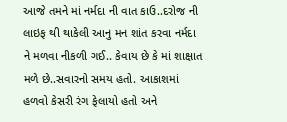આજે તમને માં નર્મદા ની વાત કાઉ..દરોજ ની લાઇફ થી થાકેલી આનુ મન શાંત કરવા નર્મદા ને મળવા નીકળી ગઈ.. કેવાય છે કે માં શાક્ષાત મળે છે..સવારનો સમય હતો. આકાશમાં હળવો કેસરી રંગ ફેલાયો હતો અને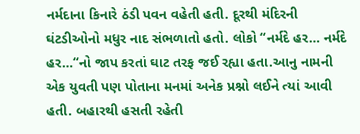નર્મદાના કિનારે ઠંડી પવન વહેતી હતી. દૂરથી મંદિરની ઘંટડીઓનો મધુર નાદ સંભળાતો હતો. લોકો “નર્મદે હર… નર્મદે હર…“નો જાપ કરતાં ઘાટ તરફ જઈ રહ્યા હતા.આનુ નામની એક યુવતી પણ પોતાના મનમાં અનેક પ્રશ્નો લઈને ત્યાં આવી હતી. બહારથી હસતી રહેતી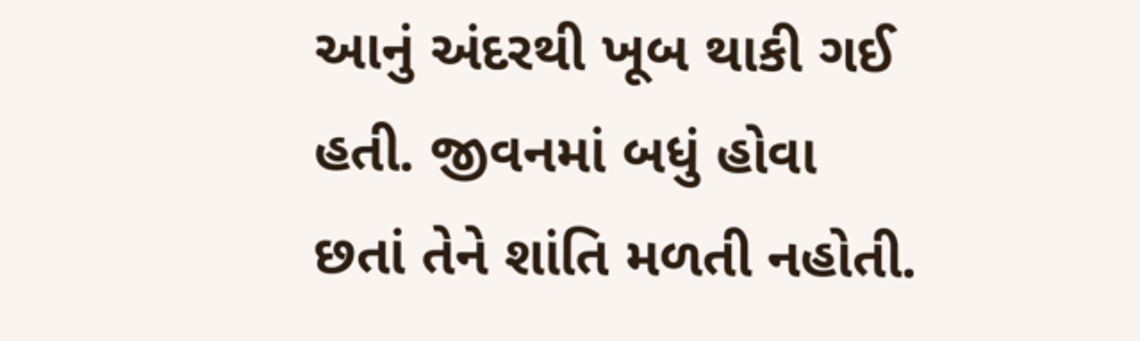આનું અંદરથી ખૂબ થાકી ગઈ હતી. જીવનમાં બધું હોવા છતાં તેને શાંતિ મળતી નહોતી.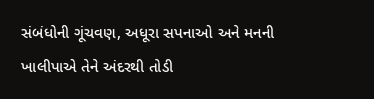સંબંધોની ગૂંચવણ, અધૂરા સપનાઓ અને મનની ખાલીપાએ તેને અંદરથી તોડી